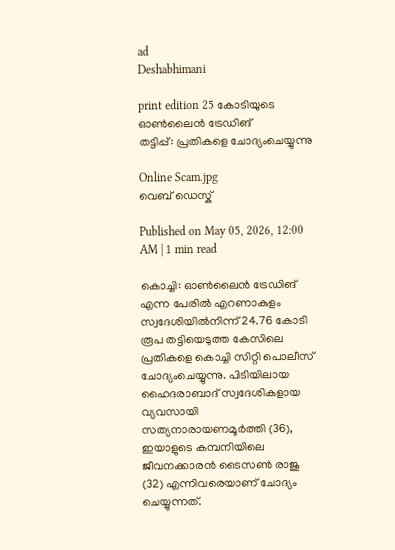ad
Deshabhimani

print edition 25 കോടിയുടെ ഓൺലൈൻ ട്രേഡിങ്‌
തട്ടിപ്പ്‌: പ്രതികളെ ചോദ്യംചെയ്യുന്നു

Online Scam.jpg
വെബ് ഡെസ്ക്

Published on May 05, 2026, 12:00 AM | 1 min read

കൊച്ചി: ഓൺലൈൻ ട്രേഡിങ്‌ എന്ന പേരിൽ എറണാകുളം സ്വദേശിയിൽനിന്ന്‌ 24.76 കോടി രൂപ തട്ടിയെടുത്ത കേസിലെ പ്രതികളെ കൊച്ചി സിറ്റി പൊലീസ് ചോദ്യംചെയ്യുന്നു. പിടിയിലായ ഹൈദരാബാദ്‌ സ്വദേശികളായ വ്യവസായി സത്യനാരായണമൂർത്തി (36), ഇയാളുടെ കമ്പനിയിലെ ജീവനക്കാരൻ ടൈസൺ രാജു (32) എന്നിവരെയാണ്‌ ചോദ്യം ചെയ്യുന്നത്.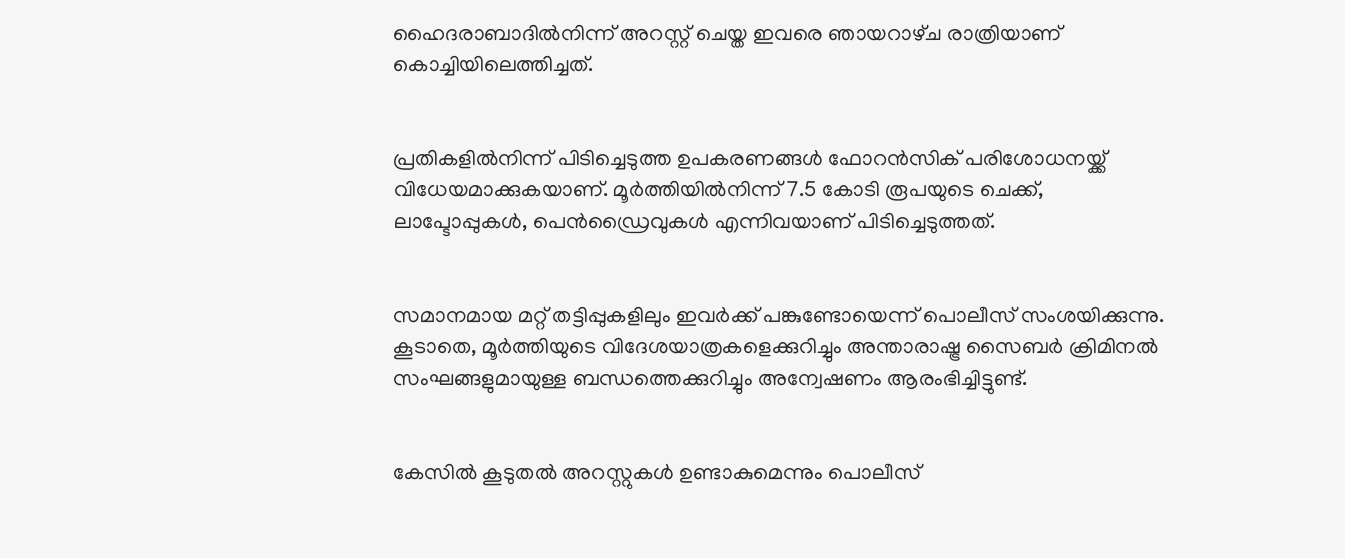ഹൈദരാബാദിൽനിന്ന് അറസ്റ്റ് ചെയ്ത ഇവരെ ഞായറാഴ്‌ച രാത്രിയാണ് കൊച്ചിയിലെത്തിച്ചത്.


പ്രതികളിൽനിന്ന് പിടിച്ചെടുത്ത ഉപകരണങ്ങൾ ഫോറൻസിക് പരിശോധനയ്ക്ക് വിധേയമാക്കുകയാണ്. മൂർത്തിയിൽനിന്ന് 7.5 കോടി രൂപയുടെ ചെക്ക്, ലാപ്ടോപ്പുകൾ, പെൻഡ്രൈവുകൾ എന്നിവയാണ് പിടിച്ചെടുത്തത്.


സമാനമായ മറ്റ് തട്ടിപ്പുകളിലും ഇവർക്ക് പങ്കുണ്ടോയെന്ന് പൊലീസ് സംശയിക്കുന്നു. കൂടാതെ, മൂർത്തിയുടെ വിദേശയാത്രകളെക്കുറിച്ചും അന്താരാഷ്ട്ര സൈബർ ക്രിമിനൽ സംഘങ്ങളുമായുള്ള ബന്ധത്തെക്കുറിച്ചും അന്വേഷണം ആരംഭിച്ചിട്ടുണ്ട്.


കേസിൽ കൂടുതൽ അറസ്റ്റുകൾ ഉണ്ടാകുമെന്നും പൊലീസ്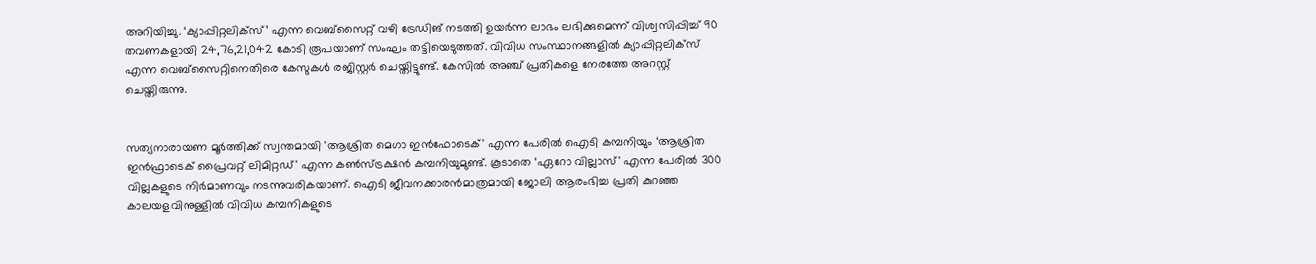അറിയിച്ചു. ‘ക്യാപ്പിറ്റലിക്‌സ്’ എന്ന വെബ്സൈറ്റ് വഴി ട്രേഡിങ്‌ നടത്തി ഉയർന്ന ലാഭം ലഭിക്കുമെന്ന് വിശ്വസിപ്പിച്ച് 90 തവണകളായി 24,76,21,042 കോടി രൂപയാണ് സംഘം തട്ടിയെടുത്തത്‌. വിവിധ സംസ്ഥാനങ്ങളിൽ ക്യാപ്പിറ്റലിക്സ് എന്ന വെബ്സൈറ്റിനെതിരെ കേസുകൾ രജിസ്റ്റർ ചെയ്തിട്ടുണ്ട്. കേസിൽ അഞ്ച്‌ പ്രതികളെ നേരത്തേ അറസ്റ്റ് ചെയ്തിരുന്നു.


സത്യനാരായണ മൂർത്തിക്ക്‌ സ്വന്തമായി 'ആശ്രിത മെഗാ ഇൻഫോടെക്' എന്ന പേരിൽ ഐടി കമ്പനിയും ‘ആശ്രിത ഇൻഫ്രാടെക് പ്രൈവറ്റ് ലിമിറ്റഡ്' എന്ന കൺസ്ട്രക്ഷൻ കമ്പനിയുമുണ്ട്. കൂടാതെ ‘ഏറോ വില്ലാസ്' എന്ന പേരിൽ 300 വില്ലകളുടെ നിർമാണവും നടന്നുവരികയാണ്. ഐടി ജീവനക്കാരൻമാത്രമായി ജോലി ആരംഭിച്ച പ്രതി കുറഞ്ഞ കാലയളവിനുള്ളിൽ വിവിധ കമ്പനികളുടെ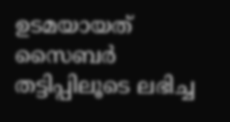ഉടമയായത് സൈബർ തട്ടിപ്പിലൂടെ ലഭിച്ച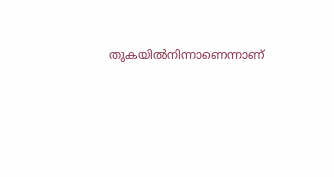തുകയിൽനിന്നാണെന്നാണ്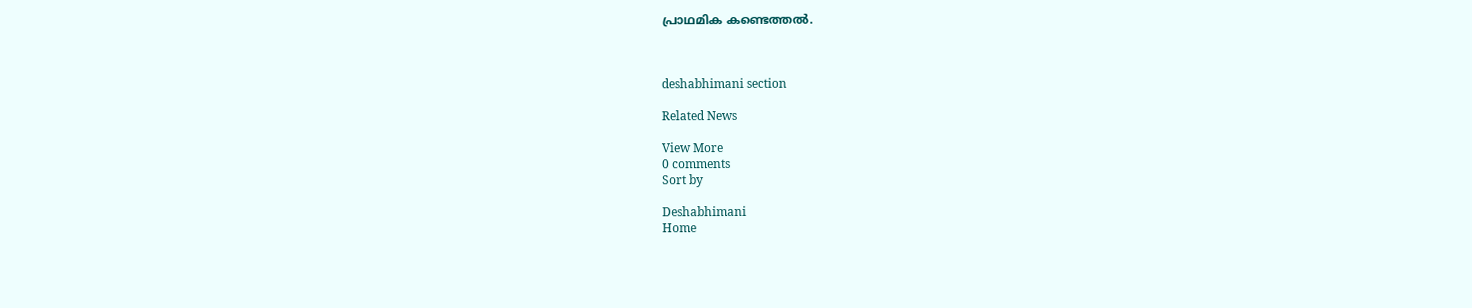പ്രാഥമിക കണ്ടെത്തൽ.



deshabhimani section

Related News

View More
0 comments
Sort by

Deshabhimani
Home